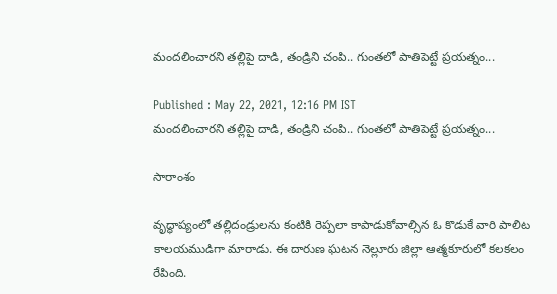మందలించారని తల్లిపై దాడి, తండ్రిని చంపి.. గుంతలో పాతిపెట్టే ప్రయత్నం...

Published : May 22, 2021, 12:16 PM IST
మందలించారని తల్లిపై దాడి, తండ్రిని చంపి.. గుంతలో పాతిపెట్టే ప్రయత్నం...

సారాంశం

వృద్ధాప్యంలో తల్లిదండ్రులను కంటికి రెప్పలా కాపాడుకోవాల్సిన ఓ కొడుకే వారి పాలిట కాలయముడిగా మారాడు. ఈ దారుణ ఘటన నెల్లూరు జిల్లా ఆత్మకూరులో కలకలం రేపింది.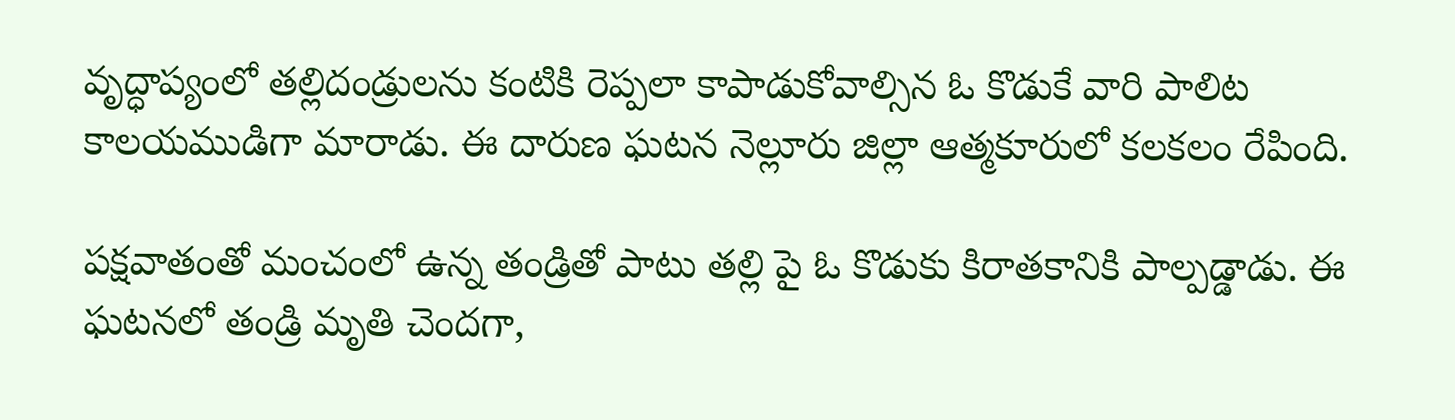వృద్ధాప్యంలో తల్లిదండ్రులను కంటికి రెప్పలా కాపాడుకోవాల్సిన ఓ కొడుకే వారి పాలిట కాలయముడిగా మారాడు. ఈ దారుణ ఘటన నెల్లూరు జిల్లా ఆత్మకూరులో కలకలం రేపింది.

పక్షవాతంతో మంచంలో ఉన్న తండ్రితో పాటు తల్లి పై ఓ కొడుకు కిరాతకానికి పాల్పడ్డాడు. ఈ ఘటనలో తండ్రి మృతి చెందగా,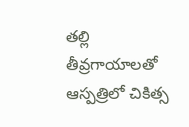తల్లి తీవ్రగాయాలతో ఆస్పత్రిలో చికిత్స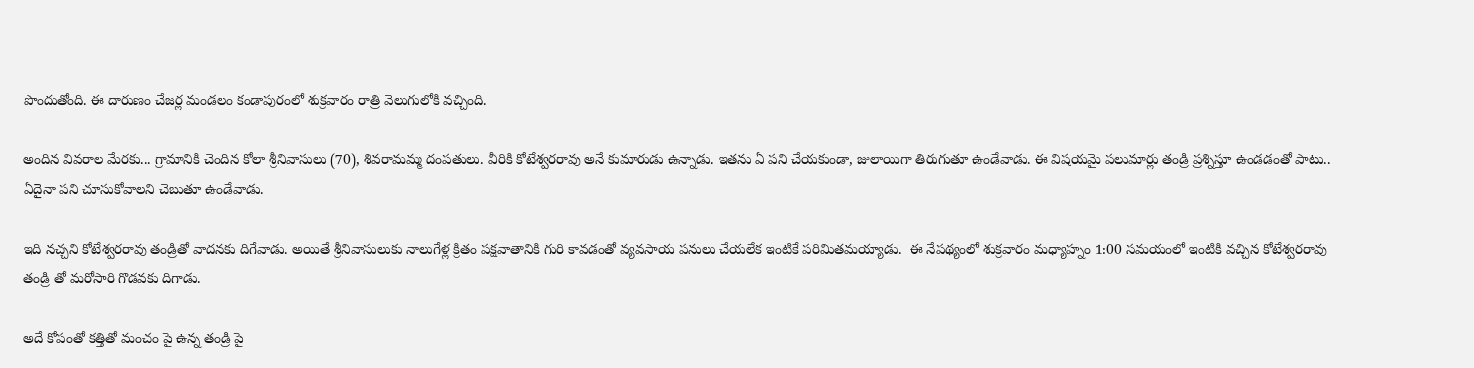పొందుతోంది. ఈ దారుణం చేజర్ల మండలం కండాపురంలో శుక్రవారం రాత్రి వెలుగులోకి వచ్చింది.

అందిన వివరాల మేరకు... గ్రామానికి చెందిన కోలా శ్రీనివాసులు (70), శివరామమ్మ దంపతులు. వీరికి కోటేశ్వరరావు అనే కుమారుడు ఉన్నాడు. ఇతను ఏ పని చేయకుండా, జులాయిగా తిరుగుతూ ఉండేవాడు. ఈ విషయమై పలుమార్లు తండ్రి ప్రశ్నిస్తూ ఉండడంతో పాటు.. ఏదైనా పని చూసుకోవాలని చెబుతూ ఉండేవాడు.

ఇది నచ్చని కోటేశ్వరరావు తండ్రితో వాదనకు దిగేవాడు. అయితే శ్రీనివాసులుకు నాలుగేళ్ల క్రితం పక్షవాతానికి గురి కావడంతో వ్యవసాయ పనులు చేయలేక ఇంటికే పరిమితమయ్యాడు.  ఈ నేపథ్యంలో శుక్రవారం మధ్యాహ్నం 1:00 సమయంలో ఇంటికి వచ్చిన కోటేశ్వరరావు తండ్రి తో మరోసారి గొడవకు దిగాడు.

అదే కోపంతో కత్తితో మంచం పై ఉన్న తండ్రి పై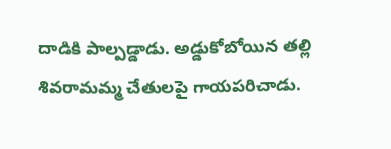దాడికి పాల్పడ్డాడు. అడ్డుకోబోయిన తల్లి శివరామమ్మ చేతులపై గాయపరిచాడు.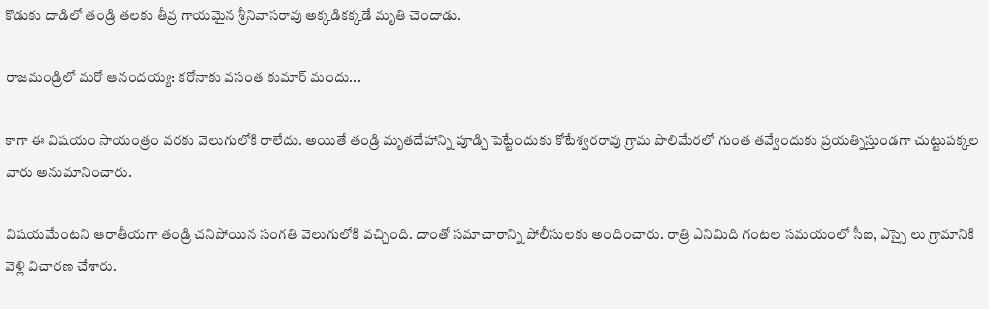కొడుకు దాడిలో తండ్రి తలకు తీవ్ర గాయమైన శ్రీనివాసరావు అక్కడికక్కడే మృతి చెందాడు.

రాజమండ్రిలో మరో ఆనందయ్య: కరోనాకు వసంత కుమార్ మందు...

కాగా ఈ విషయం సాయంత్రం వరకు వెలుగులోకి రాలేదు. అయితే తండ్రి మృతదేహాన్ని పూడ్చి పెట్టేందుకు కోటేశ్వరరావు గ్రామ పొలిమేరలో గుంత తవ్వేందుకు ప్రయత్నిస్తుండగా చుట్టుపక్కల వారు అనుమానించారు.

విషయమేంటని ఆరాతీయగా తండ్రి చనిపోయిన సంగతి వెలుగులోకి వచ్చింది. దాంతో సమాచారాన్ని పోలీసులకు అందించారు. రాత్రి ఎనిమిది గంటల సమయంలో సీఐ, ఎస్సై లు గ్రామానికి వెళ్లి విచారణ చేశారు.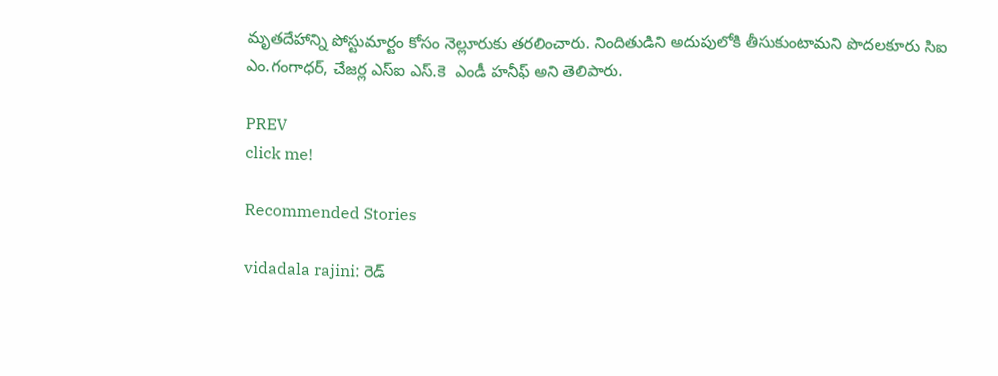మృతదేహాన్ని పోస్టుమార్టం కోసం నెల్లూరుకు తరలించారు. నిందితుడిని అదుపులోకి తీసుకుంటామని పొదలకూరు సిఐ ఎం.గంగాధర్, చేజర్ల ఎస్ఐ ఎస్.కె  ఎండీ హనీఫ్ అని తెలిపారు.

PREV
click me!

Recommended Stories

vidadala rajini: రెడ్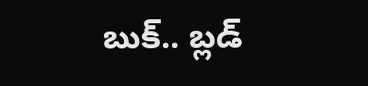బుక్.. బ్లడ్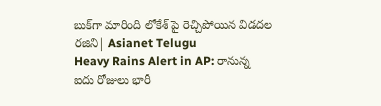బుక్‌గా మారింది లోకేశ్ పై రెచ్చిపోయిన విడదల రజిని| Asianet Telugu
Heavy Rains Alert in AP: రానున్న ఐదు రోజులు భారీ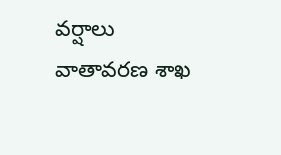వర్షాలు వాతావరణ శాఖ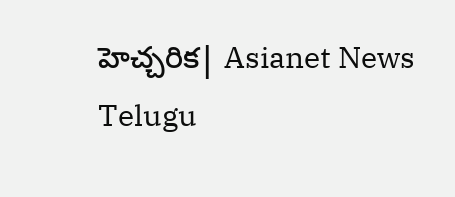హెచ్చరిక| Asianet News Telugu